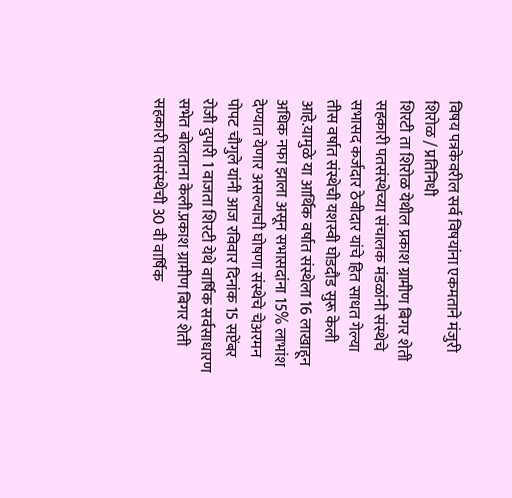विषय पत्रकेवरील सर्व विषयांना एकमताने मंजुरी
शिरोळ / प्रतिनिधी
शिरटी ता शिरोळ येथील प्रकाश ग्रामीण बिगर शेती
सहकारी पतसंस्थेच्या संचालक मंडळांनी संस्थेचे सभासद कर्जदार ठेवीदार यांचे हित साधत गेल्या तीस वर्षात संस्थेची यशस्वी घोडदौड सुरू केली आहे.यामुळे या आर्थिक वर्षात संस्थेला 16 लाखाहून अधिक नफा झाला असून सभासदांना 15% लाभांश देण्यात येणार असल्याची घोषणा संस्थेचे चेअरमन पोपट चौगुले यांनी आज रविवार दिनांक 15 सप्टेंबर रोजी दुपारी 1 वाजता शिरटी येथे वार्षिक सर्वसाधारण सभेत बोलताना केली.प्रकाश ग्रामीण बिगर शेती सहकारी पतसंस्थेची 30 वी वार्षिक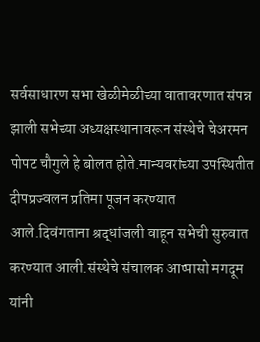सर्वसाधारण सभा खेळीमेळीच्या वातावरणात संपन्न झाली सभेच्या अध्यक्षस्थानावरून संस्थेचे चेअरमन पोपट चौगुले हे बोलत होते.मान्यवरांच्या उपस्थितीत दीपप्रज्वलन प्रतिमा पूजन करण्यात आले.दिवंगताना श्रद्धांजली वाहून सभेची सुरुवात करण्यात आली.संस्थेचे संचालक आप्पासो मगदूम यांनी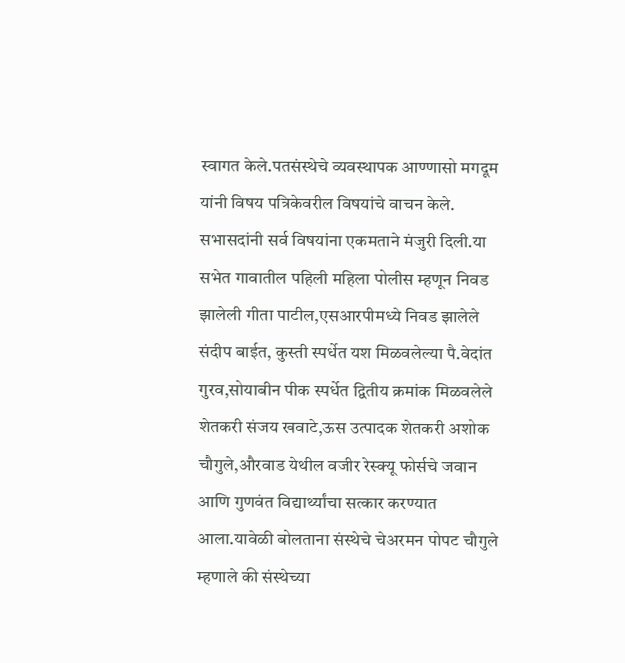स्वागत केले.पतसंस्थेचे व्यवस्थापक आण्णासो मगदूम यांनी विषय पत्रिकेवरील विषयांचे वाचन केले. सभासदांनी सर्व विषयांना एकमताने मंजुरी दिली.या सभेत गावातील पहिली महिला पोलीस म्हणून निवड झालेली गीता पाटील,एसआरपीमध्ये निवड झालेले संदीप बाईत, कुस्ती स्पर्धेत यश मिळवलेल्या पै.वेदांत गुरव,सोयाबीन पीक स्पर्धेत द्वितीय क्रमांक मिळवलेले शेतकरी संजय खवाटे,ऊस उत्पादक शेतकरी अशोक चौगुले,औरवाड येथील वजीर रेस्क्यू फोर्सचे जवान आणि गुणवंत विद्यार्थ्यांचा सत्कार करण्यात आला.यावेळी बोलताना संस्थेचे चेअरमन पोपट चौगुले म्हणाले की संस्थेच्या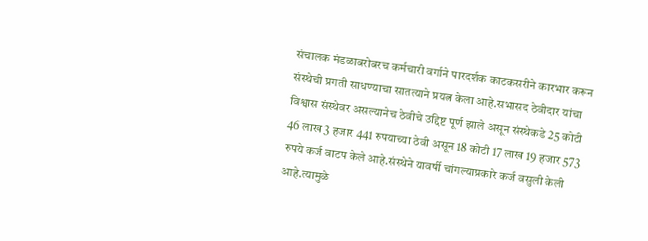संचालक मंडळाबरोबरच कर्मचारी वर्गाने पारदर्शक काटकसरीने कारभार करून संस्थेची प्रगती साधण्याचा सातत्याने प्रयत्न केला आहे.सभासद ठेवीदार यांचा विश्वास संस्थेवर असल्यानेच ठेवीचे उद्दिष्ट पूर्ण झाले असून संस्थेकडे 25 कोटी 46 लाख 3 हजार 441 रुपयाच्या ठेवी असून 18 कोटी 17 लाख 19 हजार 573 रुपये कर्ज वाटप केले आहे.संस्थेने यावर्षी चांगल्याप्रकारे कर्ज वसुली केली आहे.त्यामुळे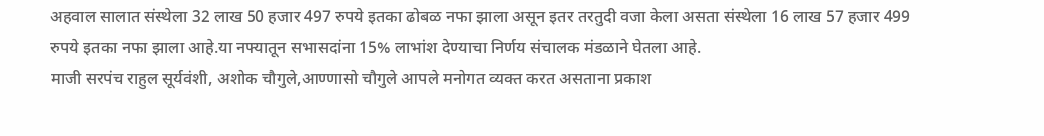अहवाल सालात संस्थेला 32 लाख 50 हजार 497 रुपये इतका ढोबळ नफा झाला असून इतर तरतुदी वजा केला असता संस्थेला 16 लाख 57 हजार 499 रुपये इतका नफा झाला आहे.या नफ्यातून सभासदांना 15% लाभांश देण्याचा निर्णय संचालक मंडळाने घेतला आहे.
माजी सरपंच राहुल सूर्यवंशी, अशोक चौगुले,आण्णासो चौगुले आपले मनोगत व्यक्त करत असताना प्रकाश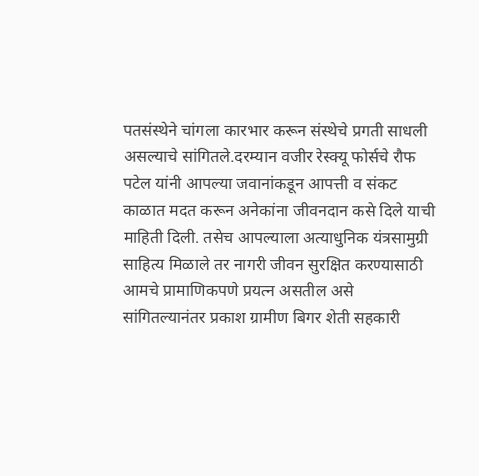पतसंस्थेने चांगला कारभार करून संस्थेचे प्रगती साधली असल्याचे सांगितले.दरम्यान वजीर रेस्क्यू फोर्सचे रौफ पटेल यांनी आपल्या जवानांकडून आपत्ती व संकट काळात मदत करून अनेकांना जीवनदान कसे दिले याची माहिती दिली. तसेच आपल्याला अत्याधुनिक यंत्रसामुग्री साहित्य मिळाले तर नागरी जीवन सुरक्षित करण्यासाठी आमचे प्रामाणिकपणे प्रयत्न असतील असे सांगितल्यानंतर प्रकाश ग्रामीण बिगर शेती सहकारी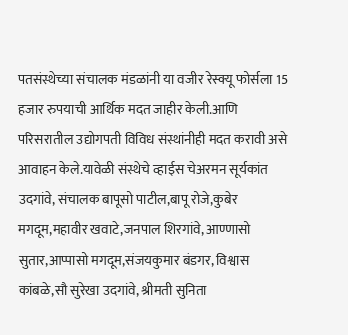पतसंस्थेच्या संचालक मंडळांनी या वजीर रेस्क्यू फोर्सला 15 हजार रुपयाची आर्थिक मदत जाहीर केली.आणि परिसरातील उद्योगपती विविध संस्थांनीही मदत करावी असे आवाहन केले.यावेळी संस्थेचे व्हाईस चेअरमन सूर्यकांत उदगांवे, संचालक बापूसो पाटील,बापू रोजे,कुबेर मगदूम,महावीर खवाटे,जनपाल शिरगांवे, आण्णासो सुतार,आप्पासो मगदूम,संजयकुमार बंडगर, विश्वास कांबळे,सौ सुरेखा उदगांवे, श्रीमती सुनिता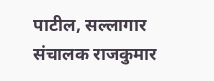पाटील, सल्लागार संचालक राजकुमार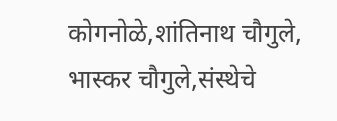कोगनोळे,शांतिनाथ चौगुले, भास्कर चौगुले,संस्थेचे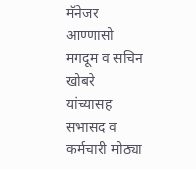मॅनेजर आण्णासो मगदूम व सचिन खोबरे यांच्यासह सभासद व कर्मचारी मोठ्या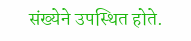संख्येने उपस्थित होते.